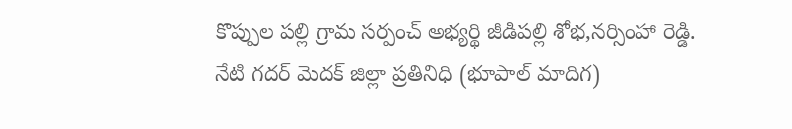కొప్పుల పల్లి గ్రామ సర్పంచ్ అభ్యర్థి జీడిపల్లి శోభ,నర్సింహా రెడ్డి.
నేటి గదర్ మెదక్ జిల్లా ప్రతినిధి (భూపాల్ మాదిగ)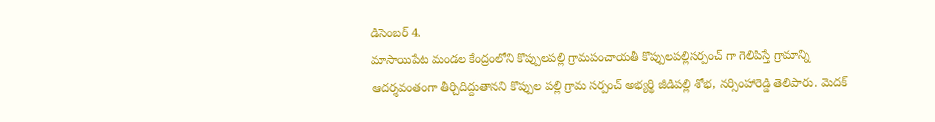డిసెంబర్ 4.
మాసాయిపేట మండల కేంద్రంలోని కొప్పులపల్లి గ్రామపంచాయతీ కొప్పులపల్లిసర్పంచ్ గా గెలిపిస్తే గ్రామాన్ని ఆదర్శవంతంగా తీర్చిదిద్దుతానని కొప్పుల పల్లి గ్రామ సర్పంచ్ అభ్యర్థి జీడిపల్లి శోభ, నర్సింహారెడ్డి తెలిపారు. మెదక్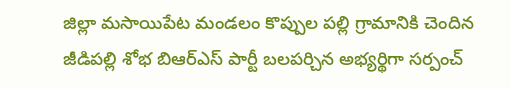జిల్లా మసాయిపేట మండలం కొప్పుల పల్లి గ్రామానికి చెందిన జీడిపల్లి శోభ బిఆర్ఎస్ పార్టీ బలపర్చిన అభ్యర్థిగా సర్పంచ్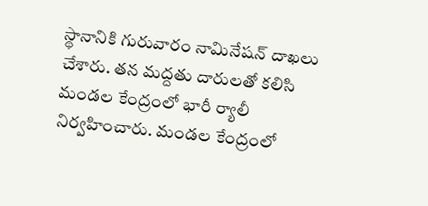స్థానానికి గురువారం నామినేషన్ దాఖలు చేశారు. తన మద్దతు దారులతో కలిసి మండల కేంద్రంలో భారీ ర్యాలీ నిర్వహించారు. మండల కేంద్రంలో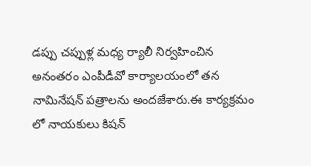డప్పు చప్పుళ్ల మధ్య ర్యాలీ నిర్వహించిన అనంతరం ఎంపీడీవో కార్యాలయంలో తన నామినేషన్ పత్రాలను అందజేశారు.ఈ కార్యక్రమం లో నాయకులు కిషన్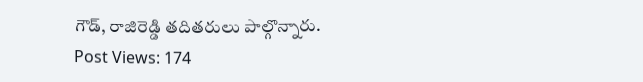గౌడ్, రాజిరెడ్డి తదితరులు పాల్గొన్నారు.
Post Views: 174